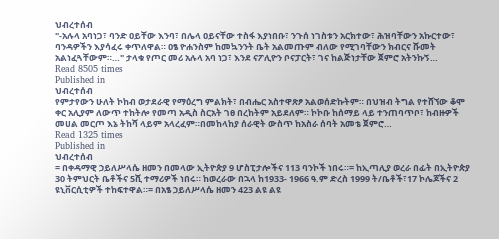ህብረተሰብ
"-አሉላ አባነጋ፣ ባንድ ዐይቸው እንባ፣ በሌላ ዐይናቸው ተስፋ እያነበቡ፣ ንጉሰ ነገስቱን አርክተው፣ ሕዝባቸውን አኩርተው፣ ባንዳዎችን እያሳፈሩ ቀጥለዋል። ዐፄ ዮሐንስም ከመኳንንት ቤት አልመጡም ብለው የሚገባቸውን ክብርና ሹመት አልነፈጓቸውም።…" ታላቁ የጦር መሪ አሉላ አባ ነጋ፣ እንደ ናፖሊዮን ቦናፓርት፣ ገና ከልጅነታቸው ጀምሮ አትንኩኝ…
Read 8505 times
Published in
ህብረተሰብ
የምታየውን ሁለት ኮከብ ወታደራዊ የማዕረግ ምልክት፣ በብሔር አስተዋጽፆ አልወሰድኩትም። በህዝብ ትግል የተሸኘው ቆሞ ቀር አሊያም ለውጥ ተከትሎ የመጣ አዲስ ስርአት ገፀ በረከትም አይደለም። ኮኮቡ ከሰማይ ላይ ተንጠባጥቦ፣ ከብዙዎች መሀል መርጦ እኔ ትከሻ ላይም አላረፈም።በመከላከያ ሰራዊት ውስጥ ከአስራ ሰባት አመቴ ጀምሮ…
Read 1325 times
Published in
ህብረተሰብ
= በቀዳማዊ ኃይለሥላሴ ዘመን በመላው ኢትዮጵያ 9 ሆስፒታሎችና 113 ባንኮች ነበሩ።= ከኢጣሊያ ወረራ በፊት በኢትዮጵያ 30 ትምህርት ቤቶችና 5ሺ ተማሪዎች ነበሩ። ከወረራው በኋላ ከ1933- 1966 ዓ.ም ድረስ 1999 ት/ቤቶች፣17 ኮሌጆችና 2 ዩኒቨርሲቲዎች ተከፍተዋል።= በአፄ ኃይለሥላሴ ዘመን 423 ልዩ ልዩ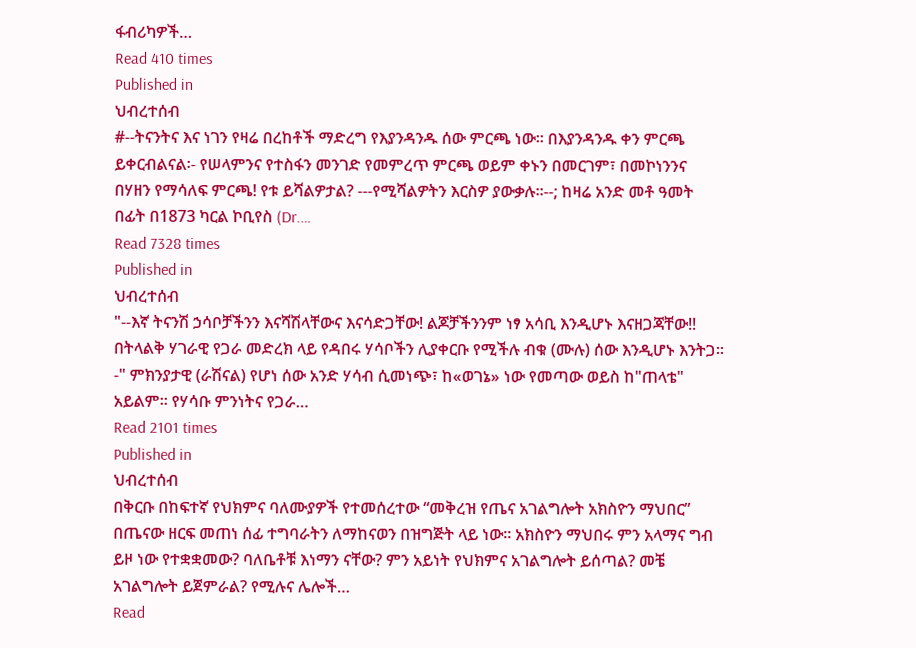ፋብሪካዎች…
Read 410 times
Published in
ህብረተሰብ
#--ትናንትና እና ነገን የዛሬ በረከቶች ማድረግ የእያንዳንዱ ሰው ምርጫ ነው፡፡ በእያንዳንዱ ቀን ምርጫ ይቀርብልናል፡- የሠላምንና የተስፋን መንገድ የመምረጥ ምርጫ ወይም ቀኑን በመርገም፣ በመኮነንንና በሃዘን የማሳለፍ ምርጫ! የቱ ይሻልዎታል? ---የሚሻልዎትን እርስዎ ያውቃሉ፡፡--; ከዛሬ አንድ መቶ ዓመት በፊት በ1873 ካርል ኮቢየስ (Dr.…
Read 7328 times
Published in
ህብረተሰብ
"--እኛ ትናንሽ ኃሳቦቻችንን እናሻሽላቸውና እናሳድጋቸው! ልጆቻችንንም ነፃ አሳቢ እንዲሆኑ እናዘጋጃቸው!! በትላልቅ ሃገራዊ የጋራ መድረክ ላይ የዳበሩ ሃሳቦችን ሊያቀርቡ የሚችሉ ብቁ (ሙሉ) ሰው እንዲሆኑ እንትጋ፡፡-" ምክንያታዊ (ራሽናል) የሆነ ሰው አንድ ሃሳብ ሲመነጭ፣ ከ«ወገኔ» ነው የመጣው ወይስ ከ"ጠላቴ" አይልም፡፡ የሃሳቡ ምንነትና የጋራ…
Read 2101 times
Published in
ህብረተሰብ
በቅርቡ በከፍተኛ የህክምና ባለሙያዎች የተመሰረተው “መቅረዝ የጤና አገልግሎት አክስዮን ማህበር” በጤናው ዘርፍ መጠነ ሰፊ ተግባራትን ለማከናወን በዝግጅት ላይ ነው። አክስዮን ማህበሩ ምን አላማና ግብ ይዞ ነው የተቋቋመው? ባለቤቶቹ እነማን ናቸው? ምን አይነት የህክምና አገልግሎት ይሰጣል? መቼ አገልግሎት ይጀምራል? የሚሉና ሌሎች…
Read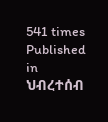541 times
Published in
ህብረተሰብ